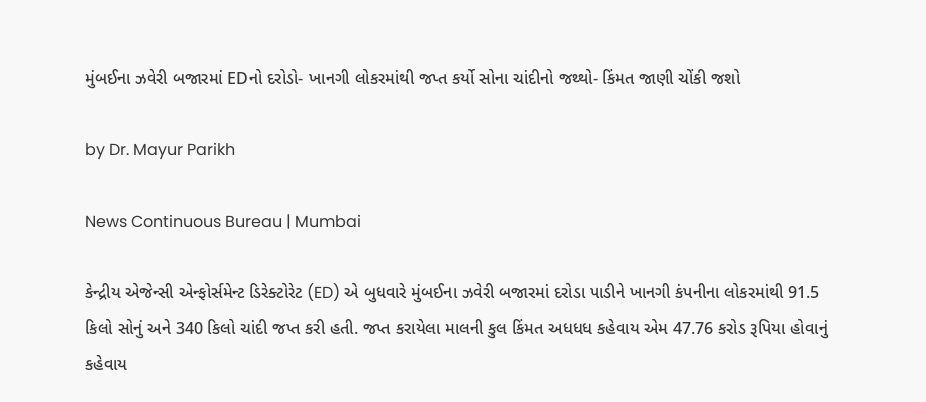મુંબઈના ઝવેરી બજારમાં EDનો દરોડો- ખાનગી લોકરમાંથી જપ્ત કર્યો સોના ચાંદીનો જથ્થો- કિંમત જાણી ચોંકી જશો

by Dr. Mayur Parikh

News Continuous Bureau | Mumbai

કેન્દ્રીય એજેન્સી એન્ફોર્સમેન્ટ ડિરેક્ટોરેટ (ED) એ બુધવારે મુંબઈના ઝવેરી બજારમાં દરોડા પાડીને ખાનગી કંપનીના લોકરમાંથી 91.5 કિલો સોનું અને 340 કિલો ચાંદી જપ્ત કરી હતી. જપ્ત કરાયેલા માલની કુલ કિંમત અધધધ કહેવાય એમ 47.76 કરોડ રૂપિયા હોવાનું કહેવાય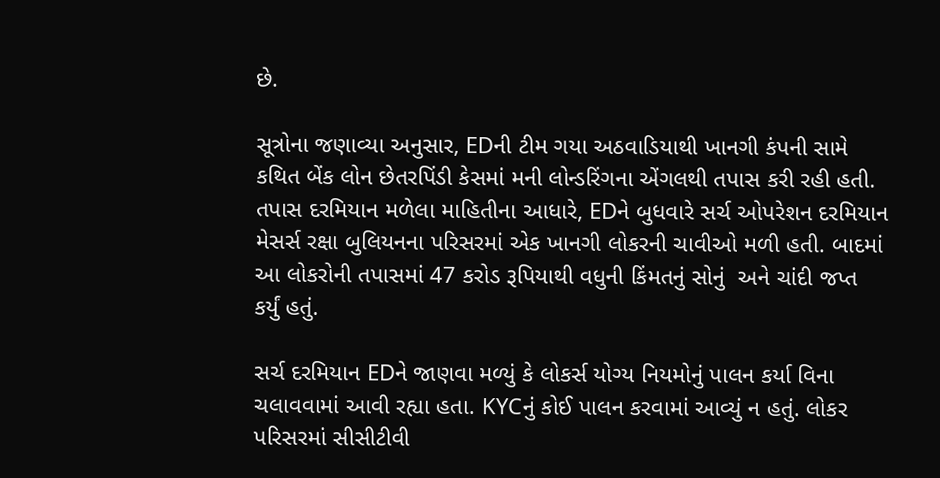છે.

સૂત્રોના જણાવ્યા અનુસાર, EDની ટીમ ગયા અઠવાડિયાથી ખાનગી કંપની સામે કથિત બેંક લોન છેતરપિંડી કેસમાં મની લોન્ડરિંગના એંગલથી તપાસ કરી રહી હતી. તપાસ દરમિયાન મળેલા માહિતીના આધારે, EDને બુધવારે સર્ચ ઓપરેશન દરમિયાન મેસર્સ રક્ષા બુલિયનના પરિસરમાં એક ખાનગી લોકરની ચાવીઓ મળી હતી. બાદમાં આ લોકરોની તપાસમાં 47 કરોડ રૂપિયાથી વધુની કિંમતનું સોનું  અને ચાંદી જપ્ત કર્યું હતું.

સર્ચ દરમિયાન EDને જાણવા મળ્યું કે લોકર્સ યોગ્ય નિયમોનું પાલન કર્યા વિના ચલાવવામાં આવી રહ્યા હતા. KYCનું કોઈ પાલન કરવામાં આવ્યું ન હતું. લોકર પરિસરમાં સીસીટીવી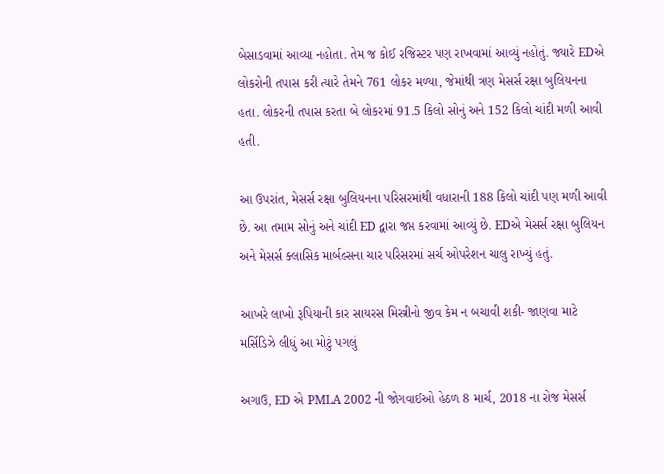બેસાડવામાં આવ્યા નહોતા. તેમ જ કોઈ રજિસ્ટર પણ રાખવામાં આવ્યું નહોતું. જ્યારે EDએ લોકરોની તપાસ કરી ત્યારે તેમને 761 લોકર મળ્યા, જેમાંથી ત્રણ મેસર્સ રક્ષા બુલિયનના હતા. લોકરની તપાસ કરતા બે લોકરમાં 91.5 કિલો સોનું અને 152 કિલો ચાંદી મળી આવી હતી.

આ ઉપરાંત, મેસર્સ રક્ષા બુલિયનના પરિસરમાંથી વધારાની 188 કિલો ચાંદી પણ મળી આવી છે. આ તમામ સોનું અને ચાંદી ED દ્વારા જપ્ત કરવામાં આવ્યું છે. EDએ મેસર્સ રક્ષા બુલિયન અને મેસર્સ ક્લાસિક માર્બલ્સના ચાર પરિસરમાં સર્ચ ઓપરેશન ચાલુ રાખ્યું હતું.

આખરે લાખો રૂપિયાની કાર સાયરસ મિસ્ત્રીનો જીવ કેમ ન બચાવી શકી- જાણવા માટે મર્સિડિઝે લીધું આ મોટું પગલું

અગાઉ, ED એ PMLA 2002 ની જોગવાઈઓ હેઠળ 8 માર્ચ, 2018 ના રોજ મેસર્સ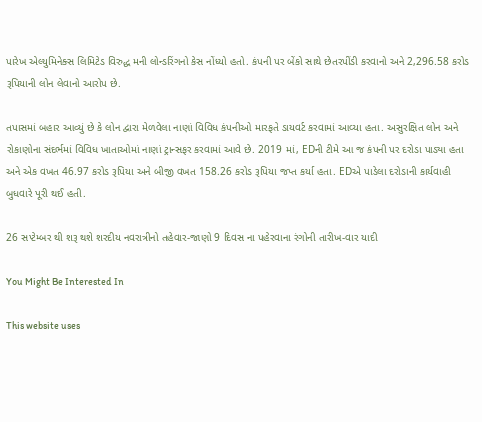પારેખ એલ્યુમિનેક્સ લિમિટેડ વિરુદ્ધ મની લોન્ડરિંગનો કેસ નોંધ્યો હતો. કંપની પર બેંકો સાથે છેતરપીંડી કરવાનો અને 2,296.58 કરોડ રૂપિયાની લોન લેવાનો આરોપ છે.

તપાસમાં બહાર આવ્યું છે કે લોન દ્વારા મેળવેલા નાણાં વિવિધ કંપનીઓ મારફતે ડાયવર્ટ કરવામાં આવ્યા હતા. અસુરક્ષિત લોન અને રોકાણોના સંદર્ભમાં વિવિધ ખાતાઓમાં નાણાં ટ્રાન્સફર કરવામાં આવે છે. 2019 માં, EDની ટીમે આ જ કંપની પર દરોડા પાડ્યા હતા અને એક વખત 46.97 કરોડ રૂપિયા અને બીજી વખત 158.26 કરોડ રૂપિયા જપ્ત કર્યા હતા. EDએ પાડેલા દરોડાની કાર્યવાહી બુધવારે પૂરી થઈ હતી.

26 સપ્ટેમ્બર થી શરૂ થશે શરદીય નવરાત્રીનો તહેવાર-જાણો 9 દિવસ ના પહેરવાના રંગોની તારીખ-વાર યાદી

You Might Be Interested In

This website uses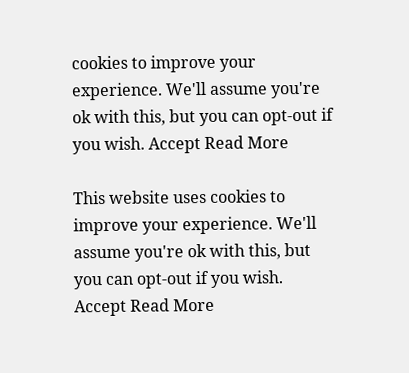cookies to improve your experience. We'll assume you're ok with this, but you can opt-out if you wish. Accept Read More

This website uses cookies to improve your experience. We'll assume you're ok with this, but you can opt-out if you wish. Accept Read More